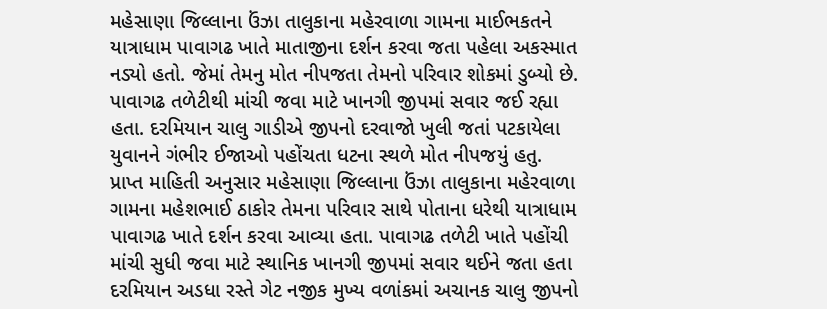મહેસાણા જિલ્લાના ઉંઝા તાલુકાના મહેરવાળા ગામના માઈભકતને યાત્રાધામ પાવાગઢ ખાતે માતાજીના દર્શન કરવા જતા પહેલા અકસ્માત નડ્યો હતો. જેમાં તેમનુ મોત નીપજતા તેમનો પરિવાર શોકમાં ડુબ્યો છે. પાવાગઢ તળેટીથી માંચી જવા માટે ખાનગી જીપમાં સવાર જઈ રહ્યા હતા. દરમિયાન ચાલુ ગાડીએ જીપનો દરવાજો ખુલી જતાં પટકાયેલા યુવાનને ગંભીર ઈજાઓ પહોંચતા ધટના સ્થળે મોત નીપજયું હતુ.
પ્રાપ્ત માહિતી અનુસાર મહેસાણા જિલ્લાના ઉંઝા તાલુકાના મહેરવાળા ગામના મહેશભાઈ ઠાકોર તેમના પરિવાર સાથે ૫ોતાના ધરેથી યાત્રાધામ પાવાગઢ ખાતે દર્શન કરવા આવ્યા હતા. પાવાગઢ તળેટી ખાતે પહોંચી માંચી સુધી જવા માટે સ્થાનિક ખાનગી જીપમાં સવાર થઈને જતા હતા દરમિયાન અડધા રસ્તે ગેટ નજીક મુખ્ય વળાંકમાં અચાનક ચાલુ જીપનો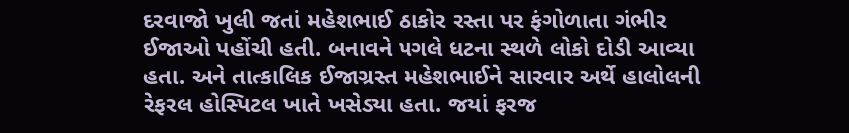દરવાજો ખુલી જતાં મહેશભાઈ ઠાકોર રસ્તા પર ફંગોળાતા ગંભીર ઈજાઓ પહોંચી હતી. બનાવને ૫ગલે ધટના સ્થળે લોકો દોડી આવ્યા હતા. અને તાત્કાલિક ઈજાગ્રસ્ત મહેશભાઈને સારવાર અર્થે હાલોલની રેફરલ હોસ્પિટલ ખાતે ખસેડ્યા હતા. જયાં ફરજ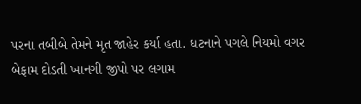પરના તબીબે તેમને મૃત જાહેર કર્યા હતા. ધટનાને પગલે નિયમો વગર બેફામ દોડતી ખાનગી જીપો પર લગામ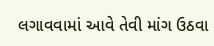લગાવવામાં આવે તેવી માંગ ઉઠવા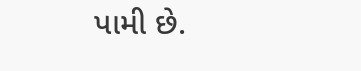પામી છે.